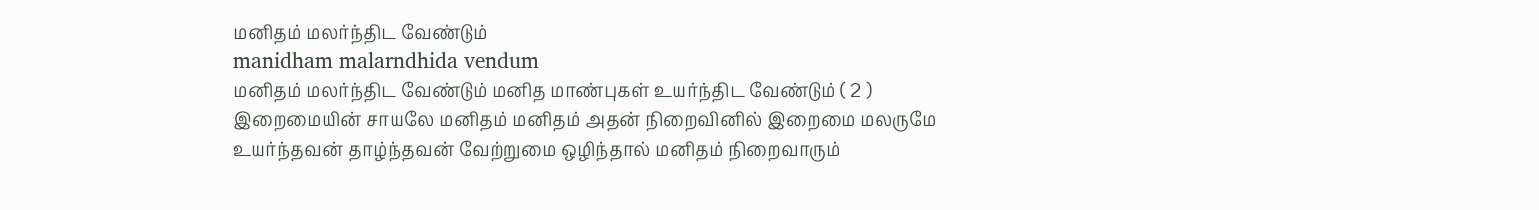மனிதம் மலர்ந்திட வேண்டும்
manidham malarndhida vendum
மனிதம் மலர்ந்திட வேண்டும் மனித மாண்புகள் உயர்ந்திட வேண்டும் ( 2 ) இறைமையின் சாயலே மனிதம் மனிதம் அதன் நிறைவினில் இறைமை மலருமே
உயர்ந்தவன் தாழ்ந்தவன் வேற்றுமை ஒழிந்தால் மனிதம் நிறைவாரும்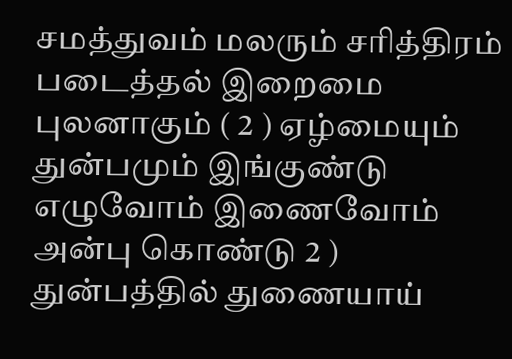சமத்துவம் மலரும் சரித்திரம் படைத்தல் இறைமை புலனாகும் ( 2 ) ஏழ்மையும் துன்பமும் இங்குண்டு எழுவோம் இணைவோம் அன்பு கொண்டு 2 ) துன்பத்தில் துணையாய்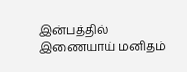இன்பத்தில் இணையாய் மனிதம்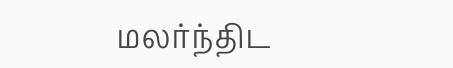மலர்ந்திட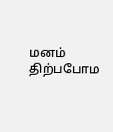மனம் திற்பபோம